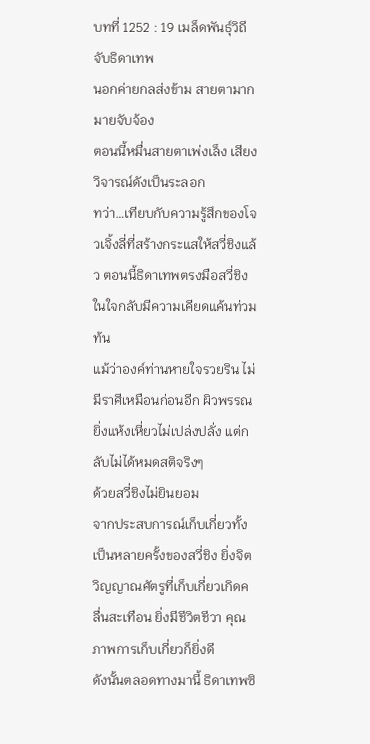บทที่ 1252 : 19 เมล็ดพันธุ์วิถีจับธิดาเทพ
นอกค่ายกลส่งข้าม สายตามากมายจับจ้อง
ตอนนี้หมื่นสายตาเพ่งเล็ง เสียงวิจารณ์ดังเป็นระลอก
ทว่า…เทียบกับความรู้สึกของโจวเจิ้งลี่ที่สร้างกระแสให้สวี่ชิงแล้ว ตอนนี้ธิดาเทพตรงมือสวี่ชิง ในใจกลับมีความเคียดแค้นท่วมท้น
แม้ว่าองค์ท่านหายใจรวยริน ไม่มีราศีเหมือนก่อนอีก ผิวพรรณยิ่งแห้งเหี่ยวไม่เปล่งปลั่ง แต่กลับไม่ได้หมดสติจริงๆ
ด้วยสวี่ชิงไม่ยินยอม
จากประสบการณ์เก็บเกี่ยวทั้งเป็นหลายครั้งของสวี่ชิง ยิ่งจิตวิญญาณศัตรูที่เก็บเกี่ยวเกิดคลื่นสะเทือน ยิ่งมีชีวิตชีวา คุณภาพการเก็บเกี่ยวก็ยิ่งดี
ดังนั้นตลอดทางมานี้ ธิดาเทพซิ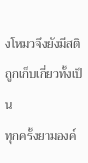งโหมวจึงยังมีสติ
ถูกเก็บเกี่ยวทั้งเป็น
ทุกครั้งยามองค์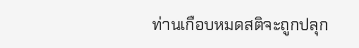ท่านเกือบหมดสติจะถูกปลุก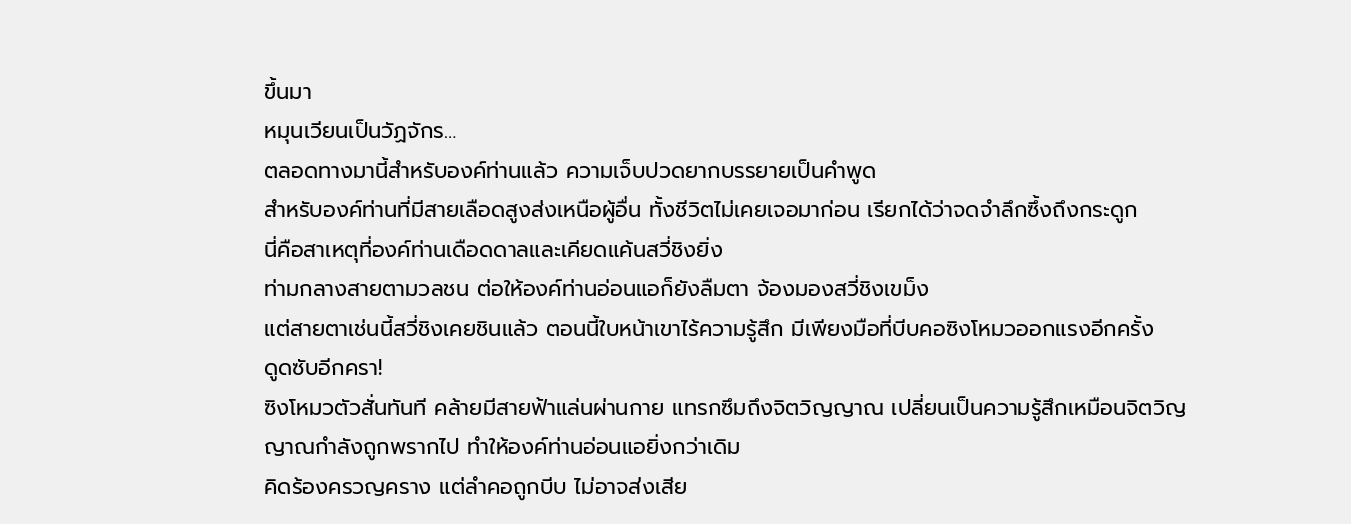ขึ้นมา
หมุนเวียนเป็นวัฏจักร…
ตลอดทางมานี้สำหรับองค์ท่านแล้ว ความเจ็บปวดยากบรรยายเป็นคำพูด
สำหรับองค์ท่านที่มีสายเลือดสูงส่งเหนือผู้อื่น ทั้งชีวิตไม่เคยเจอมาก่อน เรียกได้ว่าจดจำลึกซึ้งถึงกระดูก
นี่คือสาเหตุที่องค์ท่านเดือดดาลและเคียดแค้นสวี่ชิงยิ่ง
ท่ามกลางสายตามวลชน ต่อให้องค์ท่านอ่อนแอก็ยังลืมตา จ้องมองสวี่ชิงเขม็ง
แต่สายตาเช่นนี้สวี่ชิงเคยชินแล้ว ตอนนี้ใบหน้าเขาไร้ความรู้สึก มีเพียงมือที่บีบคอซิงโหมวออกแรงอีกครั้ง
ดูดซับอีกครา!
ซิงโหมวตัวสั่นทันที คล้ายมีสายฟ้าแล่นผ่านกาย แทรกซึมถึงจิตวิญญาณ เปลี่ยนเป็นความรู้สึกเหมือนจิตวิญญาณกำลังถูกพรากไป ทำให้องค์ท่านอ่อนแอยิ่งกว่าเดิม
คิดร้องครวญคราง แต่ลำคอถูกบีบ ไม่อาจส่งเสีย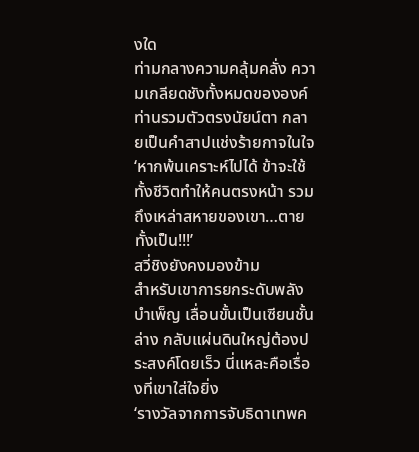งใด
ท่ามกลางความคลุ้มคลั่ง ความเกลียดชังทั้งหมดขององค์ท่านรวมตัวตรงนัยน์ตา กลายเป็นคำสาปแช่งร้ายกาจในใจ
‘หากพ้นเคราะห์ไปได้ ข้าจะใช้ทั้งชีวิตทำให้คนตรงหน้า รวมถึงเหล่าสหายของเขา…ตายทั้งเป็น!!!’
สวี่ชิงยังคงมองข้าม
สำหรับเขาการยกระดับพลังบำเพ็ญ เลื่อนขั้นเป็นเซียนชั้นล่าง กลับแผ่นดินใหญ่ต้องประสงค์โดยเร็ว นี่แหละคือเรื่องที่เขาใส่ใจยิ่ง
‘รางวัลจากการจับธิดาเทพค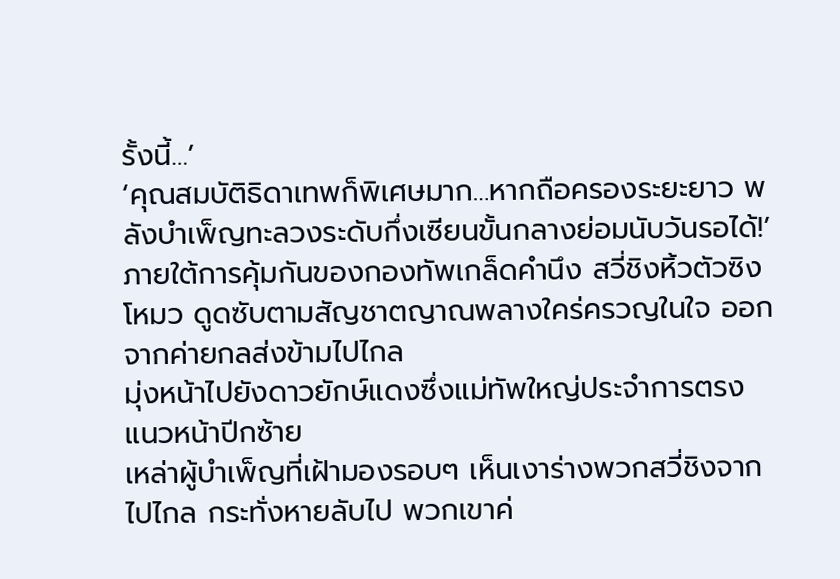รั้งนี้…’
‘คุณสมบัติธิดาเทพก็พิเศษมาก…หากถือครองระยะยาว พลังบำเพ็ญทะลวงระดับกึ่งเซียนขั้นกลางย่อมนับวันรอได้!’
ภายใต้การคุ้มกันของกองทัพเกล็ดคำนึง สวี่ชิงหิ้วตัวซิงโหมว ดูดซับตามสัญชาตญาณพลางใคร่ครวญในใจ ออกจากค่ายกลส่งข้ามไปไกล
มุ่งหน้าไปยังดาวยักษ์แดงซึ่งแม่ทัพใหญ่ประจำการตรงแนวหน้าปีกซ้าย
เหล่าผู้บำเพ็ญที่เฝ้ามองรอบๆ เห็นเงาร่างพวกสวี่ชิงจากไปไกล กระทั่งหายลับไป พวกเขาค่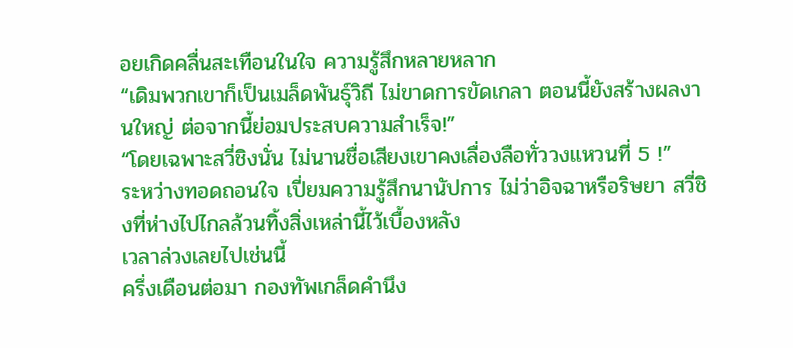อยเกิดคลื่นสะเทือนในใจ ความรู้สึกหลายหลาก
“เดิมพวกเขาก็เป็นเมล็ดพันธุ์วิถี ไม่ขาดการขัดเกลา ตอนนี้ยังสร้างผลงานใหญ่ ต่อจากนี้ย่อมประสบความสำเร็จ!”
“โดยเฉพาะสวี่ชิงนั่น ไม่นานชื่อเสียงเขาคงเลื่องลือทั่ววงแหวนที่ 5 !”
ระหว่างทอดถอนใจ เปี่ยมความรู้สึกนานัปการ ไม่ว่าอิจฉาหรือริษยา สวี่ชิงที่ห่างไปไกลล้วนทิ้งสิ่งเหล่านี้ไว้เบื้องหลัง
เวลาล่วงเลยไปเช่นนี้
ครึ่งเดือนต่อมา กองทัพเกล็ดคำนึง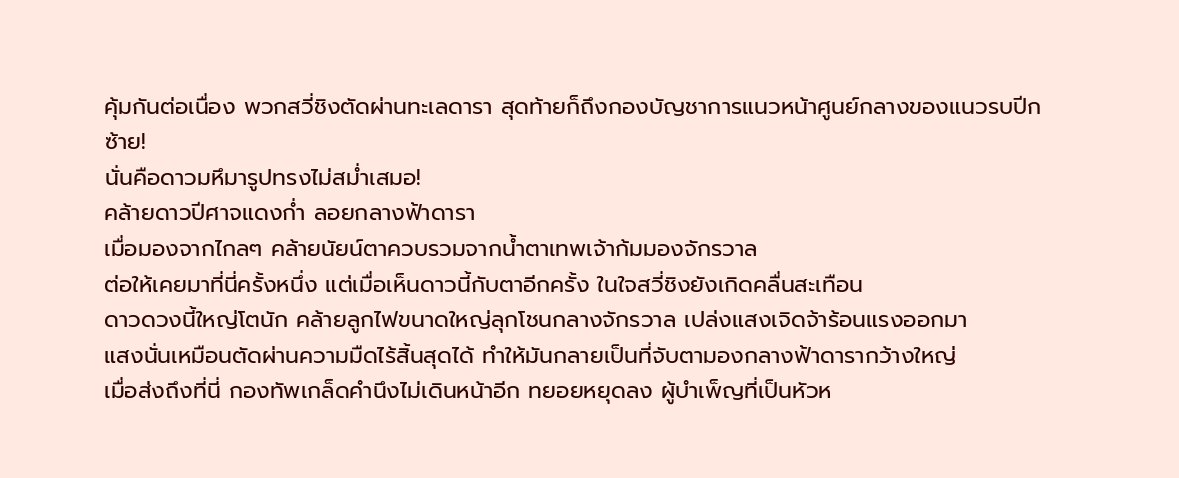คุ้มกันต่อเนื่อง พวกสวี่ชิงตัดผ่านทะเลดารา สุดท้ายก็ถึงกองบัญชาการแนวหน้าศูนย์กลางของแนวรบปีกซ้าย!
นั่นคือดาวมหึมารูปทรงไม่สม่ำเสมอ!
คล้ายดาวปีศาจแดงก่ำ ลอยกลางฟ้าดารา
เมื่อมองจากไกลๆ คล้ายนัยน์ตาควบรวมจากน้ำตาเทพเจ้าก้มมองจักรวาล
ต่อให้เคยมาที่นี่ครั้งหนึ่ง แต่เมื่อเห็นดาวนี้กับตาอีกครั้ง ในใจสวี่ชิงยังเกิดคลื่นสะเทือน
ดาวดวงนี้ใหญ่โตนัก คล้ายลูกไฟขนาดใหญ่ลุกโชนกลางจักรวาล เปล่งแสงเจิดจ้าร้อนแรงออกมา
แสงนั่นเหมือนตัดผ่านความมืดไร้สิ้นสุดได้ ทำให้มันกลายเป็นที่จับตามองกลางฟ้าดารากว้างใหญ่
เมื่อส่งถึงที่นี่ กองทัพเกล็ดคำนึงไม่เดินหน้าอีก ทยอยหยุดลง ผู้บำเพ็ญที่เป็นหัวห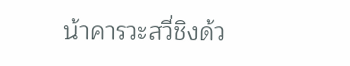น้าคารวะสวี่ชิงด้ว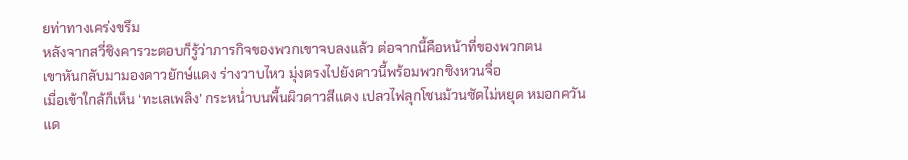ยท่าทางเคร่งขรึม
หลังจากสวี่ชิงคารวะตอบก็รู้ว่าภารกิจของพวกเขาจบลงแล้ว ต่อจากนี้คือหน้าที่ของพวกตน
เขาหันกลับมามองดาวยักษ์แดง ร่างวาบไหว มุ่งตรงไปยังดาวนี้พร้อมพวกซิงหวนจื่อ
เมื่อเข้าใกล้ก็เห็น ‘ทะเลเพลิง’ กระหน่ำบนพื้นผิวดาวสีแดง เปลวไฟลุกโชนม้วนซัดไม่หยุด หมอกควันแด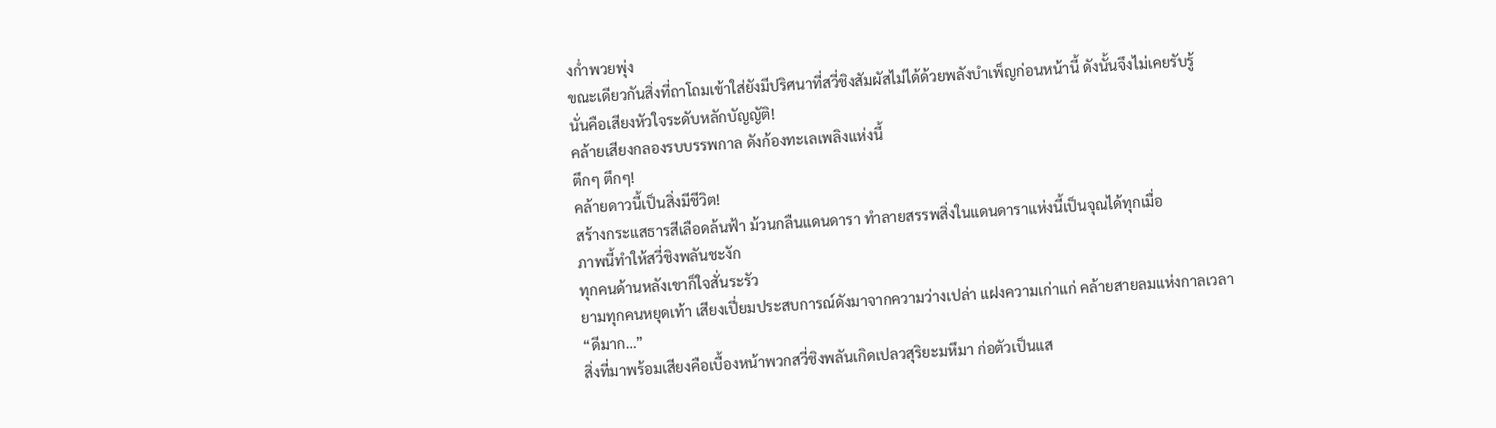งก่ำพวยพุ่ง
ขณะเดียวกันสิ่งที่ถาโถมเข้าใส่ยังมีปริศนาที่สวี่ชิงสัมผัสไม่ได้ด้วยพลังบำเพ็ญก่อนหน้านี้ ดังนั้นจึงไม่เคยรับรู้
นั่นคือเสียงหัวใจระดับหลักบัญญัติ!
คล้ายเสียงกลองรบบรรพกาล ดังก้องทะเลเพลิงแห่งนี้
ตึกๆ ตึกๆ!
คล้ายดาวนี้เป็นสิ่งมีชีวิต!
สร้างกระแสธารสีเลือดล้นฟ้า ม้วนกลืนแดนดารา ทำลายสรรพสิ่งในแดนดาราแห่งนี้เป็นจุณได้ทุกเมื่อ
ภาพนี้ทำให้สวี่ชิงพลันชะงัก
ทุกคนด้านหลังเขาก็ใจสั่นระรัว
ยามทุกคนหยุดเท้า เสียงเปี่ยมประสบการณ์ดังมาจากความว่างเปล่า แฝงความเก่าแก่ คล้ายสายลมแห่งกาลเวลา
“ดีมาก…”
สิ่งที่มาพร้อมเสียงคือเบื้องหน้าพวกสวี่ชิงพลันเกิดเปลวสุริยะมหึมา ก่อตัวเป็นแส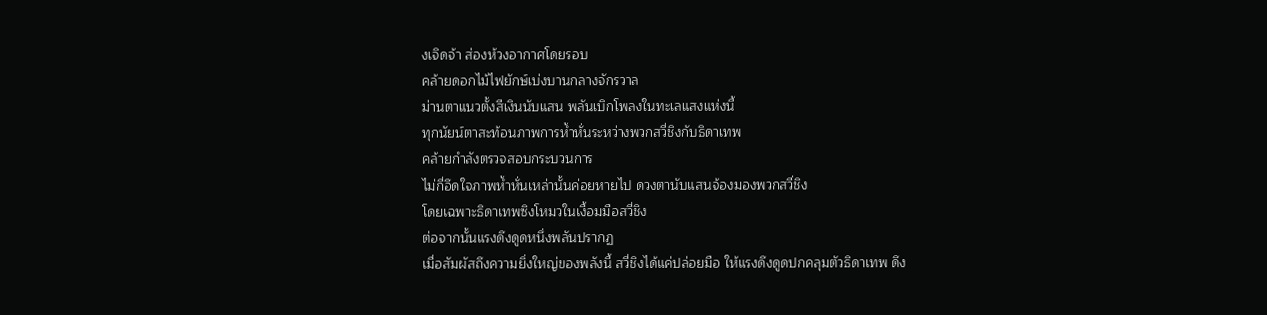งเจิดจ้า ส่องห้วงอากาศโดยรอบ
คล้ายดอกไม้ไฟยักษ์เบ่งบานกลางจักรวาล
ม่านตาแนวตั้งสีเงินนับแสน พลันเบิกโพลงในทะเลแสงแห่งนี้
ทุกนัยน์ตาสะท้อนภาพการห้ำหั่นระหว่างพวกสวี่ชิงกับธิดาเทพ
คล้ายกำลังตรวจสอบกระบวนการ
ไม่กี่อึดใจภาพห้ำหั่นเหล่านั้นค่อยหายไป ดวงตานับแสนจ้องมองพวกสวี่ชิง
โดยเฉพาะธิดาเทพซิงโหมวในเงื้อมมือสวี่ชิง
ต่อจากนั้นแรงดึงดูดหนึ่งพลันปรากฏ
เมื่อสัมผัสถึงความยิ่งใหญ่ของพลังนี้ สวี่ชิงได้แค่ปล่อยมือ ให้แรงดึงดูดปกคลุมตัวธิดาเทพ ดึง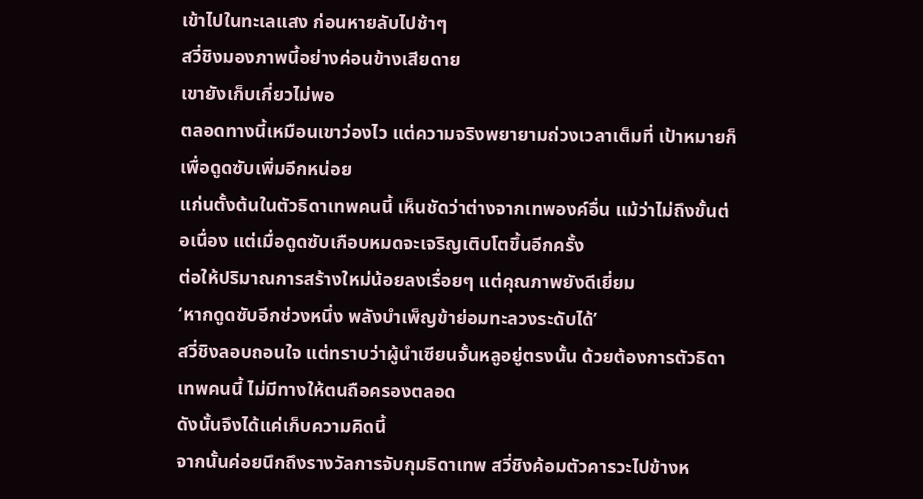เข้าไปในทะเลแสง ก่อนหายลับไปช้าๆ
สวี่ชิงมองภาพนี้อย่างค่อนข้างเสียดาย
เขายังเก็บเกี่ยวไม่พอ
ตลอดทางนี้เหมือนเขาว่องไว แต่ความจริงพยายามถ่วงเวลาเต็มที่ เป้าหมายก็เพื่อดูดซับเพิ่มอีกหน่อย
แก่นตั้งต้นในตัวธิดาเทพคนนี้ เห็นชัดว่าต่างจากเทพองค์อื่น แม้ว่าไม่ถึงขั้นต่อเนื่อง แต่เมื่อดูดซับเกือบหมดจะเจริญเติบโตขึ้นอีกครั้ง
ต่อให้ปริมาณการสร้างใหม่น้อยลงเรื่อยๆ แต่คุณภาพยังดีเยี่ยม
‘หากดูดซับอีกช่วงหนึ่ง พลังบำเพ็ญข้าย่อมทะลวงระดับได้’
สวี่ชิงลอบถอนใจ แต่ทราบว่าผู้นำเซียนจั้นหลูอยู่ตรงนั้น ด้วยต้องการตัวธิดาเทพคนนี้ ไม่มีทางให้ตนถือครองตลอด
ดังนั้นจึงได้แค่เก็บความคิดนี้
จากนั้นค่อยนึกถึงรางวัลการจับกุมธิดาเทพ สวี่ชิงค้อมตัวคารวะไปข้างห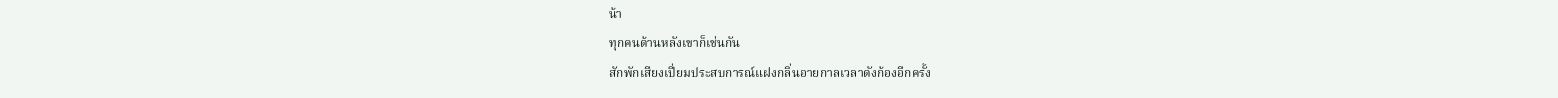น้า
ทุกคนด้านหลังเขาก็เช่นกัน
สักพักเสียงเปี่ยมประสบการณ์แฝงกลิ่นอายกาลเวลาดังก้องอีกครั้ง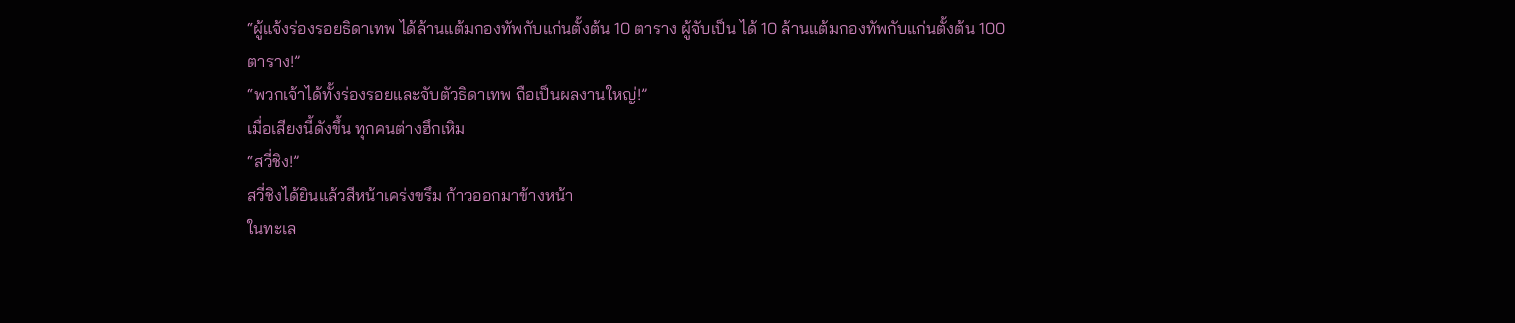“ผู้แจ้งร่องรอยธิดาเทพ ได้ล้านแต้มกองทัพกับแก่นตั้งต้น 10 ตาราง ผู้จับเป็น ได้ 10 ล้านแต้มกองทัพกับแก่นตั้งต้น 100 ตาราง!”
“พวกเจ้าได้ทั้งร่องรอยและจับตัวธิดาเทพ ถือเป็นผลงานใหญ่!”
เมื่อเสียงนี้ดังขึ้น ทุกคนต่างฮึกเหิม
“สวี่ชิง!”
สวี่ชิงได้ยินแล้วสีหน้าเคร่งขรึม ก้าวออกมาข้างหน้า
ในทะเล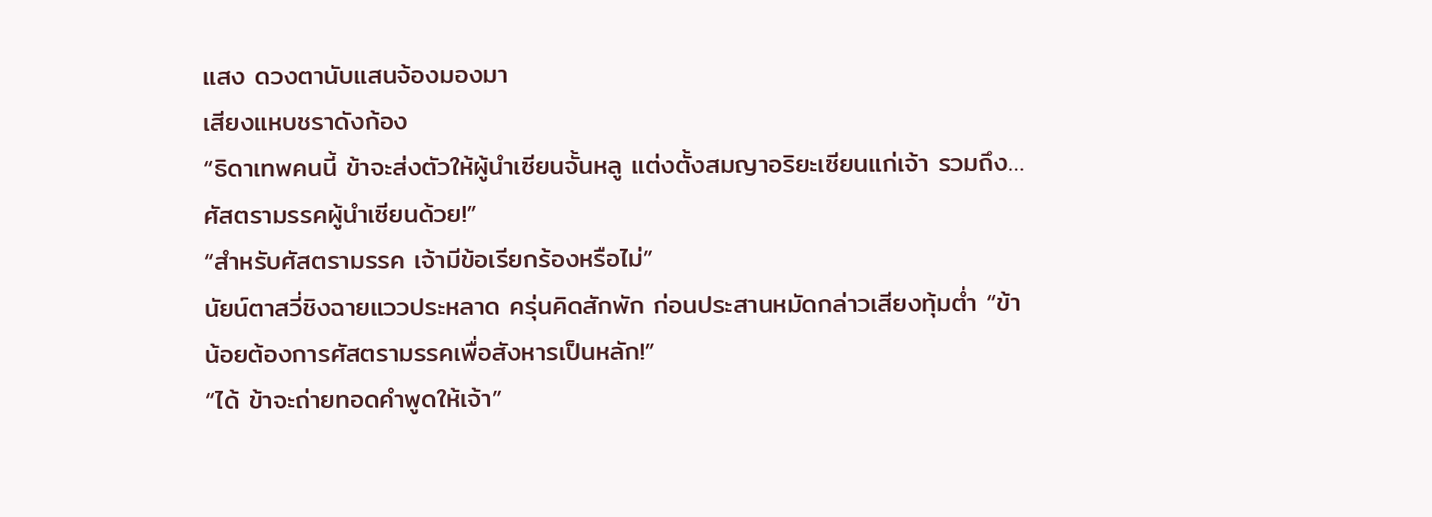แสง ดวงตานับแสนจ้องมองมา
เสียงแหบชราดังก้อง
“ธิดาเทพคนนี้ ข้าจะส่งตัวให้ผู้นำเซียนจั้นหลู แต่งตั้งสมญาอริยะเซียนแก่เจ้า รวมถึง…ศัสตรามรรคผู้นำเซียนด้วย!”
“สำหรับศัสตรามรรค เจ้ามีข้อเรียกร้องหรือไม่”
นัยน์ตาสวี่ชิงฉายแววประหลาด ครุ่นคิดสักพัก ก่อนประสานหมัดกล่าวเสียงทุ้มต่ำ “ข้าน้อยต้องการศัสตรามรรคเพื่อสังหารเป็นหลัก!”
“ได้ ข้าจะถ่ายทอดคำพูดให้เจ้า”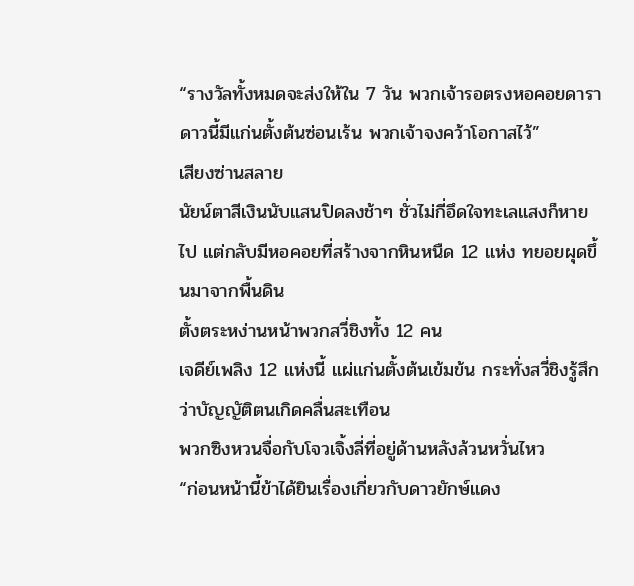“รางวัลทั้งหมดจะส่งให้ใน 7 วัน พวกเจ้ารอตรงหอคอยดารา ดาวนี้มีแก่นตั้งต้นซ่อนเร้น พวกเจ้าจงคว้าโอกาสไว้”
เสียงซ่านสลาย
นัยน์ตาสีเงินนับแสนปิดลงช้าๆ ชั่วไม่กี่อึดใจทะเลแสงก็หายไป แต่กลับมีหอคอยที่สร้างจากหินหนืด 12 แห่ง ทยอยผุดขึ้นมาจากพื้นดิน
ตั้งตระหง่านหน้าพวกสวี่ชิงทั้ง 12 คน
เจดีย์เพลิง 12 แห่งนี้ แผ่แก่นตั้งต้นเข้มข้น กระทั่งสวี่ชิงรู้สึกว่าบัญญัติตนเกิดคลื่นสะเทือน
พวกซิงหวนจื่อกับโจวเจิ้งลี่ที่อยู่ด้านหลังล้วนหวั่นไหว
“ก่อนหน้านี้ข้าได้ยินเรื่องเกี่ยวกับดาวยักษ์แดง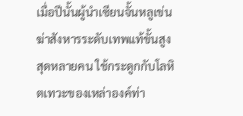เมื่อปีนั้นผู้นำเซียนจั้นหลูเข่นฆ่าสังหารระดับเทพแท้ขั้นสูงสุดหลายคน ใช้กระดูกกับโลหิตเทวะของเหล่าองค์ท่า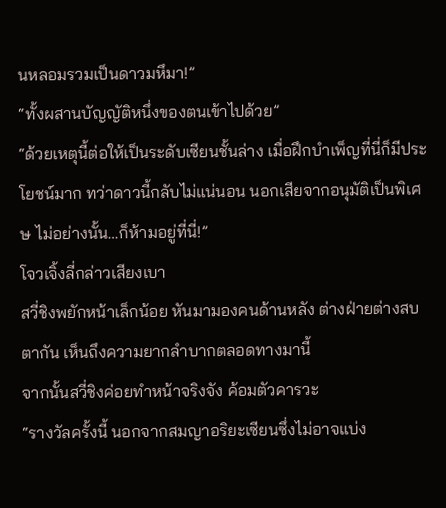นหลอมรวมเป็นดาวมหึมา!”
“ทั้งผสานบัญญัติหนึ่งของตนเข้าไปด้วย”
“ด้วยเหตุนี้ต่อให้เป็นระดับเซียนชั้นล่าง เมื่อฝึกบำเพ็ญที่นี่ก็มีประโยชน์มาก ทว่าดาวนี้กลับไม่แน่นอน นอกเสียจากอนุมัติเป็นพิเศษ ไม่อย่างนั้น…ก็ห้ามอยู่ที่นี่!”
โจวเจิ้งลี่กล่าวเสียงเบา
สวี่ชิงพยักหน้าเล็กน้อย หันมามองคนด้านหลัง ต่างฝ่ายต่างสบตากัน เห็นถึงความยากลำบากตลอดทางมานี้
จากนั้นสวี่ชิงค่อยทำหน้าจริงจัง ค้อมตัวคารวะ
“รางวัลครั้งนี้ นอกจากสมญาอริยะเซียนซึ่งไม่อาจแบ่ง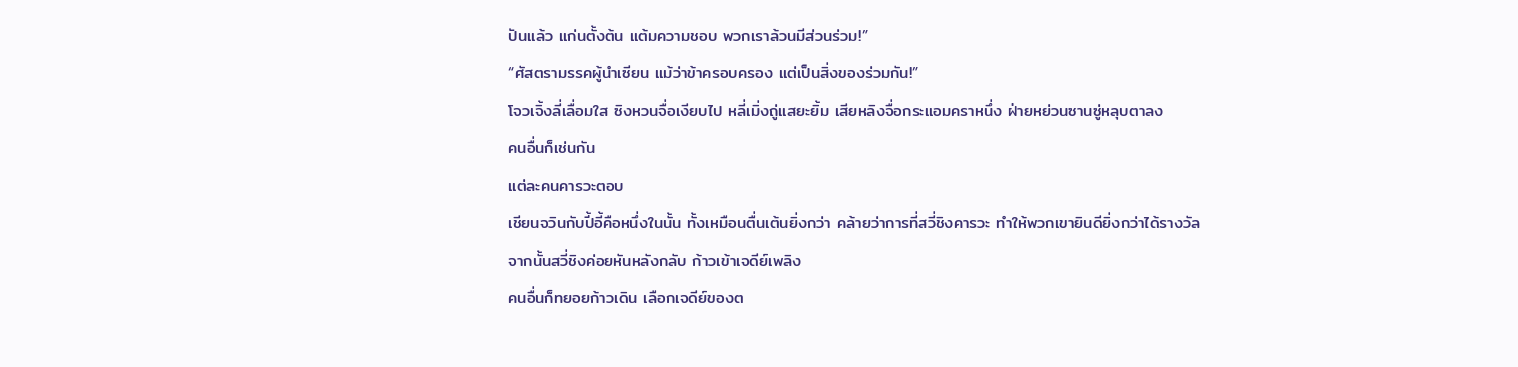ปันแล้ว แก่นตั้งต้น แต้มความชอบ พวกเราล้วนมีส่วนร่วม!”
“ศัสตรามรรคผู้นำเซียน แม้ว่าข้าครอบครอง แต่เป็นสิ่งของร่วมกัน!”
โจวเจิ้งลี่เลื่อมใส ซิงหวนจื่อเงียบไป หลี่เมิ่งถู่แสยะยิ้ม เสียหลิงจื่อกระแอมคราหนึ่ง ฝ่ายหย่วนซานซู่หลุบตาลง
คนอื่นก็เช่นกัน
แต่ละคนคารวะตอบ
เชียนจวินกับปี้อี้คือหนึ่งในนั้น ทั้งเหมือนตื่นเต้นยิ่งกว่า คล้ายว่าการที่สวี่ชิงคารวะ ทำให้พวกเขายินดียิ่งกว่าได้รางวัล
จากนั้นสวี่ชิงค่อยหันหลังกลับ ก้าวเข้าเจดีย์เพลิง
คนอื่นก็ทยอยก้าวเดิน เลือกเจดีย์ของต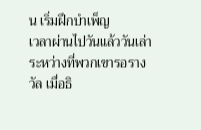น เริ่มฝึกบำเพ็ญ
เวลาผ่านไปวันแล้ววันเล่า
ระหว่างที่พวกเขารอรางวัล เมื่อธิ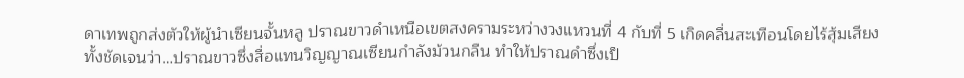ดาเทพถูกส่งตัวให้ผู้นำเซียนจั้นหลู ปราณขาวดำเหนือเขตสงครามระหว่างวงแหวนที่ 4 กับที่ 5 เกิดคลื่นสะเทือนโดยไร้สุ้มเสียง
ทั้งชัดเจนว่า…ปราณขาวซึ่งสื่อแทนวิญญาณเซียนกำลังม้วนกลืน ทำให้ปราณดำซึ่งเป็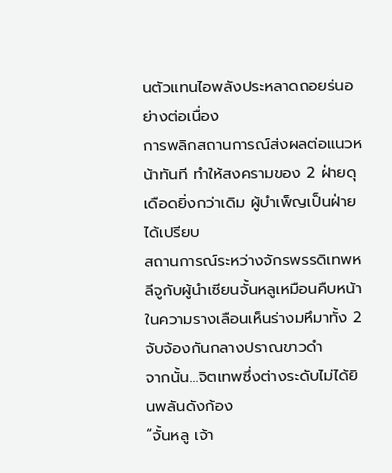นตัวแทนไอพลังประหลาดถอยร่นอย่างต่อเนื่อง
การพลิกสถานการณ์ส่งผลต่อแนวหน้าทันที ทำให้สงครามของ 2 ฝ่ายดุเดือดยิ่งกว่าเดิม ผู้บำเพ็ญเป็นฝ่ายได้เปรียบ
สถานการณ์ระหว่างจักรพรรดิเทพหลีจูกับผู้นำเซียนจั้นหลูเหมือนคืบหน้า
ในความรางเลือนเห็นร่างมหึมาทั้ง 2 จับจ้องกันกลางปราณขาวดำ
จากนั้น…จิตเทพซึ่งต่างระดับไม่ได้ยินพลันดังก้อง
“จั้นหลู เจ้า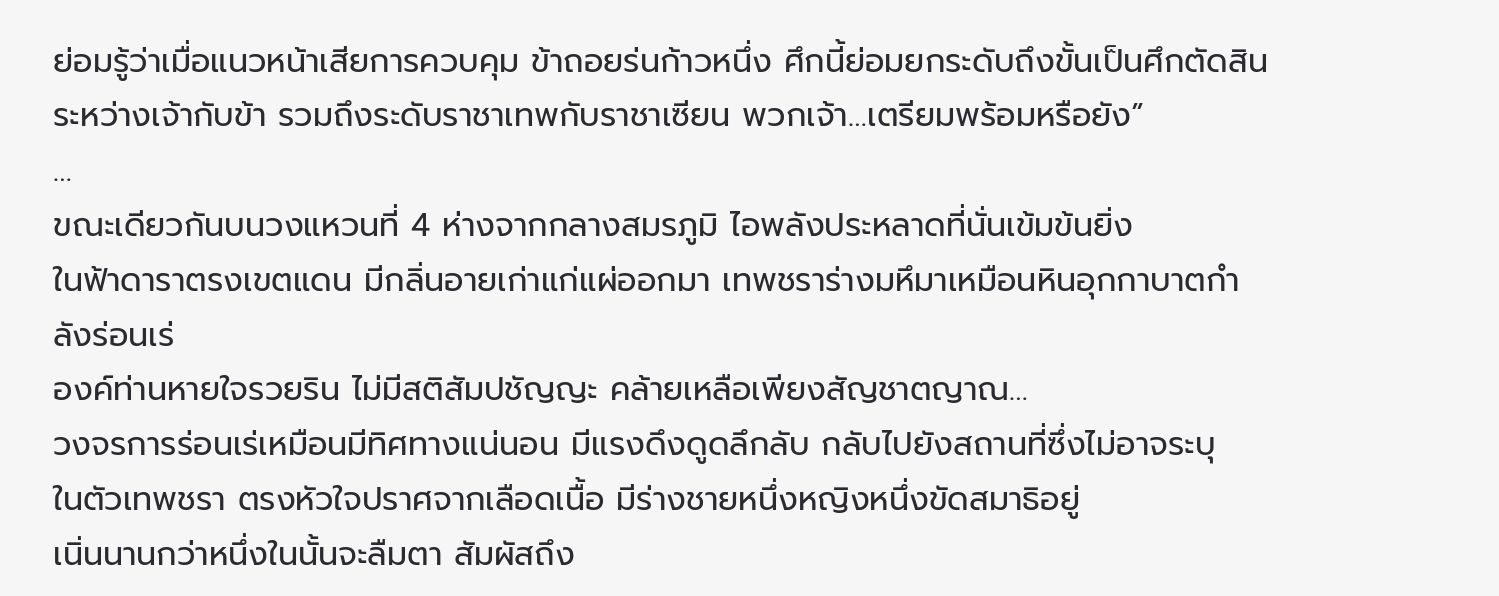ย่อมรู้ว่าเมื่อแนวหน้าเสียการควบคุม ข้าถอยร่นก้าวหนึ่ง ศึกนี้ย่อมยกระดับถึงขั้นเป็นศึกตัดสินระหว่างเจ้ากับข้า รวมถึงระดับราชาเทพกับราชาเซียน พวกเจ้า…เตรียมพร้อมหรือยัง”
…
ขณะเดียวกันบนวงแหวนที่ 4 ห่างจากกลางสมรภูมิ ไอพลังประหลาดที่นั่นเข้มข้นยิ่ง
ในฟ้าดาราตรงเขตแดน มีกลิ่นอายเก่าแก่แผ่ออกมา เทพชราร่างมหึมาเหมือนหินอุกกาบาตกำลังร่อนเร่
องค์ท่านหายใจรวยริน ไม่มีสติสัมปชัญญะ คล้ายเหลือเพียงสัญชาตญาณ…
วงจรการร่อนเร่เหมือนมีทิศทางแน่นอน มีแรงดึงดูดลึกลับ กลับไปยังสถานที่ซึ่งไม่อาจระบุ
ในตัวเทพชรา ตรงหัวใจปราศจากเลือดเนื้อ มีร่างชายหนึ่งหญิงหนึ่งขัดสมาธิอยู่
เนิ่นนานกว่าหนึ่งในนั้นจะลืมตา สัมผัสถึง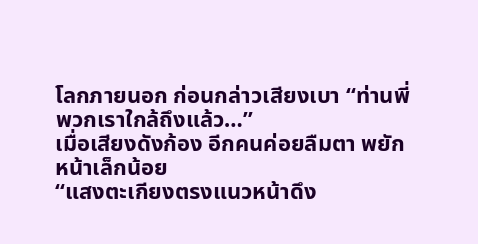โลกภายนอก ก่อนกล่าวเสียงเบา “ท่านพี่ พวกเราใกล้ถึงแล้ว…”
เมื่อเสียงดังก้อง อีกคนค่อยลืมตา พยักหน้าเล็กน้อย
“แสงตะเกียงตรงแนวหน้าดึง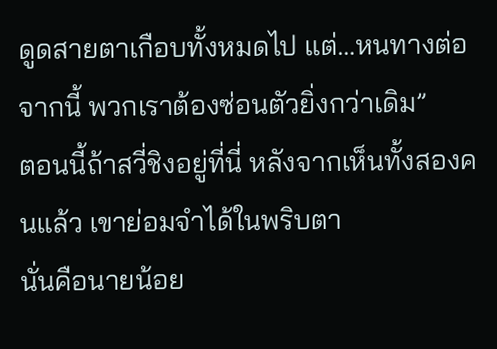ดูดสายตาเกือบทั้งหมดไป แต่…หนทางต่อจากนี้ พวกเราต้องซ่อนตัวยิ่งกว่าเดิม”
ตอนนี้ถ้าสวี่ชิงอยู่ที่นี่ หลังจากเห็นทั้งสองคนแล้ว เขาย่อมจำได้ในพริบตา
นั่นคือนายน้อย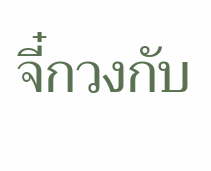จี๋กวงกับ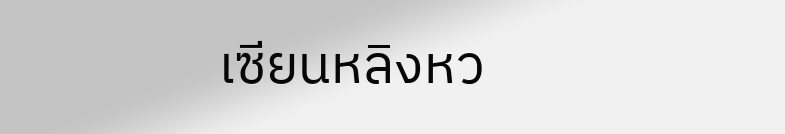เซียนหลิงหว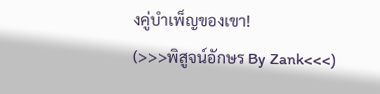งคู่บำเพ็ญของเขา!
(>>>พิสูจน์อักษร By Zank<<<)